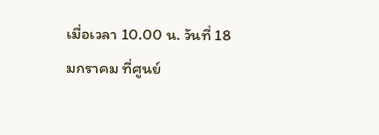เมื่อเวลา 10.00 น. วันที่ 18 มกราคม ที่ศูนย์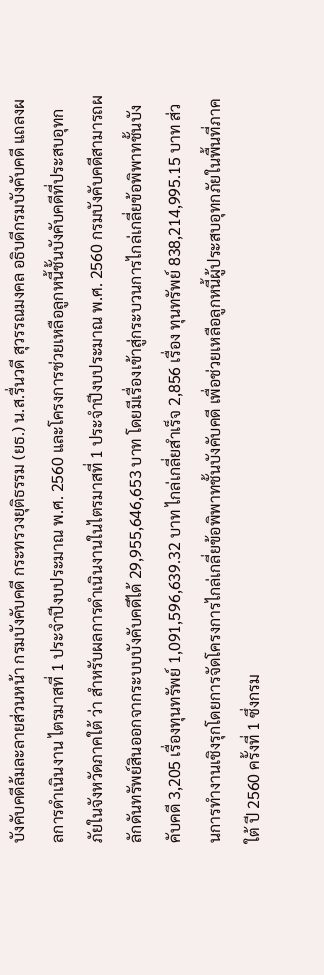บังคับคดีล้มละลายส่วนหน้า กรมบังคับคดี กระทรวงยุติธรรม (ยธ.) น.ส.รื่นวดี สุวรรณมงคล อธิบดีกรมบังคับคดี แถลงผลการดำเนินงาน ไตรมาสที่ 1 ประจำปีงบประมาณ พ.ศ. 2560 และโครงการช่วยเหลือลูกหนี้ชั้นบังคับคดีที่ประสบอุทกภัยในจังหวัดภาคใต้ ว่า สำหรับผลการดำเนินงานในไตรมาสที่ 1 ประจำปีงบประมาณ พ.ศ. 2560 กรมบังคับคดีสามารถผลักดันทรัพย์สินออกจากระบบบังคับคดีได้ 29,955,646,653 บาท โดยมีเรื่องเข้าสู่กระบวนการไกล่เกลี่ยข้อพิพาทชั้นบังคับคดี 3,205 เรื่องทุนทรัพย์ 1,091,596,639.32 บาท ไกล่เกลี่ยสำเร็จ 2,856 เรื่อง ทุนทรัพย์ 838,214,995.15 บาท ส่วนการทำงานเชิงรุกโดยการจัดโครงการไกล่เกลี่ยข้อพิพาทชั้นบังคับคดี เพื่อช่วยเหลือลูกหนี้ผู้ประสบอุทกภัยในพื้นที่ภาคใต้ ปี 2560 ครั้งที่ 1 ซึ่งกรม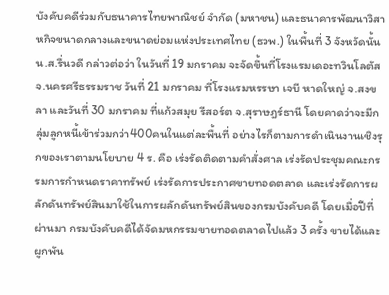บังคับคดีร่วมกับธนาคารไทยพาณิชย์ จำกัด (มหาชน) และธนาคารพัฒนาวิสาหกิจขนาดกลางและขนาดย่อมแห่งประเทศไทย (ธวพ.) ในพื้นที่ 3 จังหวัดนั้น
น.ส.รื่นวดี กล่าวต่อว่า ในวันที่ 19 มกราคม จะจัดขึ้นที่โรงแรมเดอะทวินโลตัส จ.นครศรีธรรมราช วันที่ 21 มกราคม ที่โรงแรมหรรษา เจบี หาดใหญ่ จ.สงขลา และวันที่ 30 มกราคม ที่แก้วสมุย รีสอร์ต จ.สุราษฎร์ธานี โดยคาดว่าจะมีกลุ่มลูกหนี้เข้าร่วมกว่า400คนในแต่ละพื้นที่ อย่างไรก็ตามการดำเนินงานเชิงรุกของเราตามนโยบาย 4 ร. คือ เร่งรัดติดตามคำสั่งศาล เร่งรัดประชุมคณะกรรมการกำหนดราคาทรัพย์ เร่งรัดการประกาศขายทอดตลาด และเร่งรัดการผลักดันทรัพย์สินมาใช้ในการผลักดันทรัพย์สินของกรมบังคับคดี โดยเมื่อปีที่ผ่านมา กรมบังคับคดีได้จัดมหกรรมขายทอดตลาดไปแล้ว 3 ครั้ง ขายได้และผูกพัน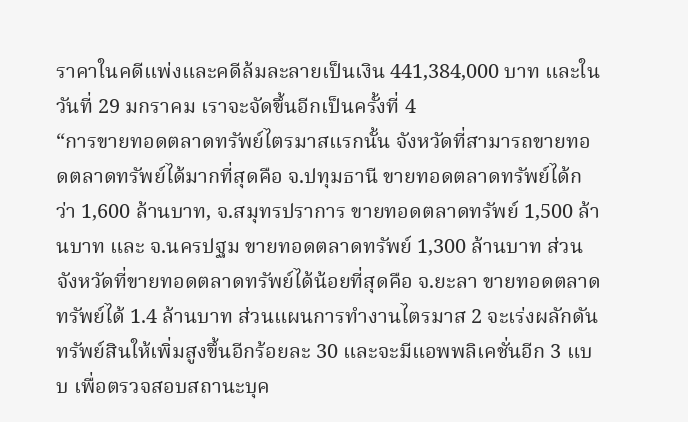ราคาในคดีแพ่งและคดีล้มละลายเป็นเงิน 441,384,000 บาท และในวันที่ 29 มกราคม เราจะจัดขึ้นอีกเป็นครั้งที่ 4
“การขายทอดตลาดทรัพย์ไตรมาสแรกนั้น จังหวัดที่สามารถขายทอดตลาดทรัพย์ได้มากที่สุดคือ จ.ปทุมธานี ขายทอดตลาดทรัพย์ได้กว่า 1,600 ล้านบาท, จ.สมุทรปราการ ขายทอดตลาดทรัพย์ 1,500 ล้านบาท และ จ.นครปฐม ขายทอดตลาดทรัพย์ 1,300 ล้านบาท ส่วนจังหวัดที่ขายทอดตลาดทรัพย์ได้น้อยที่สุดคือ จ.ยะลา ขายทอดตลาดทรัพย์ได้ 1.4 ล้านบาท ส่วนแผนการทำงานไตรมาส 2 จะเร่งผลักดันทรัพย์สินให้เพิ่มสูงขึ้นอีกร้อยละ 30 และจะมีแอพพลิเคชั่นอีก 3 แบบ เพื่อตรวจสอบสถานะบุค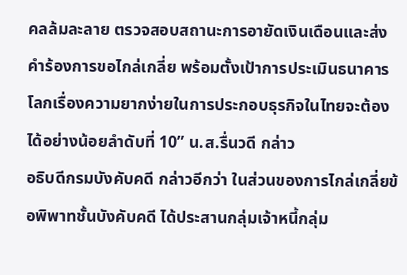คลล้มละลาย ตรวจสอบสถานะการอายัดเงินเดือนและส่งคำร้องการขอไกล่เกลี่ย พร้อมตั้งเป้าการประเมินธนาคารโลกเรื่องความยากง่ายในการประกอบธุรกิจในไทยจะต้องได้อย่างน้อยลำดับที่ 10” น.ส.รื่นวดี กล่าว
อธิบดีกรมบังคับคดี กล่าวอีกว่า ในส่วนของการไกล่เกลี่ยข้อพิพาทชั้นบังคับคดี ได้ประสานกลุ่มเจ้าหนี้กลุ่ม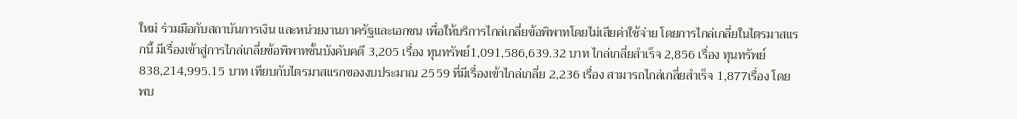ใหม่ ร่วมมือกับสถาบันการเงิน และหน่วยงานภาครัฐและเอกชน เพื่อให้บริการไกล่เกลี่ยข้อพิพาทโดยไม่เสียค่าใช้จ่าย โดยการไกล่เกลี่ยในไตรมาสแรกนี้ มีเรื่องเข้าสู่การไกล่เกลี่ยข้อพิพาทชั้นบังคับคดี 3,205 เรื่อง ทุนทรัพย์1,091,586,639.32 บาท ไกล่เกลี่ยสำเร็จ 2,856 เรื่อง ทุนทรัพย์ 838,214,995.15 บาท เทียบกับไตรมาสแรกของงบประมาณ 2559 ที่มีเรื่องเข้าไกล่เกลี่ย 2,236 เรื่อง สามารถไกล่เกลี่ยสำเร็จ 1,877เรื่อง โดยพบ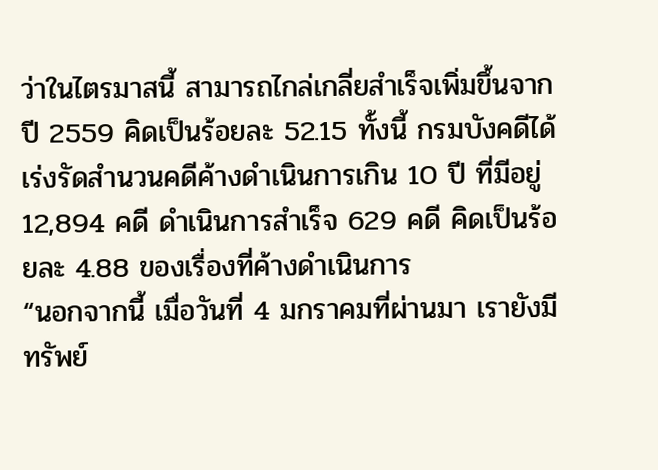ว่าในไตรมาสนี้ สามารถไกล่เกลี่ยสำเร็จเพิ่มขึ้นจากปี 2559 คิดเป็นร้อยละ 52.15 ทั้งนี้ กรมบังคดีได้เร่งรัดสำนวนคดีค้างดำเนินการเกิน 10 ปี ที่มีอยู่ 12,894 คดี ดำเนินการสำเร็จ 629 คดี คิดเป็นร้อยละ 4.88 ของเรื่องที่ค้างดำเนินการ
“นอกจากนี้ เมื่อวันที่ 4 มกราคมที่ผ่านมา เรายังมีทรัพย์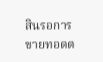สินรอการขายทอดต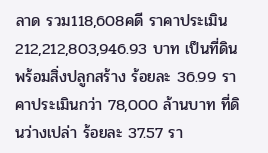ลาด รวม118,608คดี ราคาประเมิน 212,212,803,946.93 บาท เป็นที่ดินพร้อมสิ่งปลูกสร้าง ร้อยละ 36.99 ราคาประเมินกว่า 78,000 ล้านบาท ที่ดินว่างเปล่า ร้อยละ 37.57 รา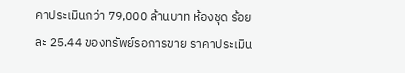คาประเมินกว่า 79,000 ล้านบาท ห้องชุด ร้อยละ 25.44 ของทรัพย์รอการขาย ราคาประเมิน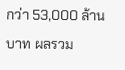กว่า 53,000 ล้านบาท ผลรวม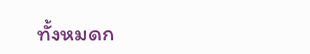ทั้งหมดก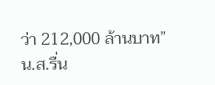ว่า 212,000 ล้านบาท” น.ส.รื่น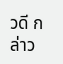วดี กล่าว